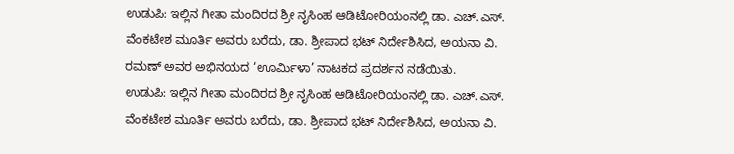ಉಡುಪಿ: ಇಲ್ಲಿನ ಗೀತಾ ಮಂದಿರದ ಶ್ರೀ ನೃಸಿಂಹ ಆಡಿಟೋರಿಯಂನಲ್ಲಿ ಡಾ. ಎಚ್.ಎಸ್. ವೆಂಕಟೇಶ ಮೂರ್ತಿ ಅವರು ಬರೆದು, ಡಾ. ಶ್ರೀಪಾದ ಭಟ್ ನಿರ್ದೇಶಿಸಿದ, ಅಯನಾ ವಿ. ರಮಣ್ ಅವರ ಅಭಿನಯದ ‘ಊರ್ಮಿಳಾ’ ನಾಟಕದ ಪ್ರದರ್ಶನ ನಡೆಯಿತು.
ಉಡುಪಿ: ಇಲ್ಲಿನ ಗೀತಾ ಮಂದಿರದ ಶ್ರೀ ನೃಸಿಂಹ ಆಡಿಟೋರಿಯಂನಲ್ಲಿ ಡಾ. ಎಚ್.ಎಸ್. ವೆಂಕಟೇಶ ಮೂರ್ತಿ ಅವರು ಬರೆದು, ಡಾ. ಶ್ರೀಪಾದ ಭಟ್ ನಿರ್ದೇಶಿಸಿದ, ಅಯನಾ ವಿ.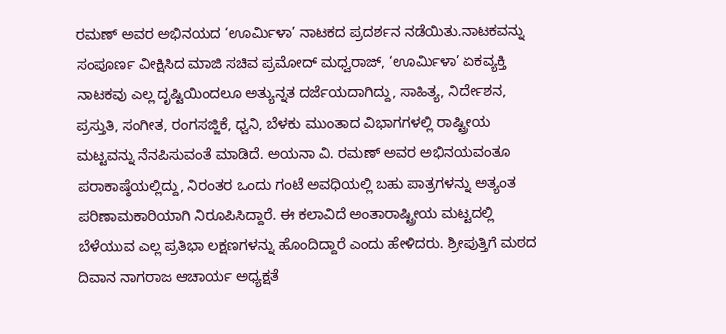ರಮಣ್ ಅವರ ಅಭಿನಯದ ‘ಊರ್ಮಿಳಾ’ ನಾಟಕದ ಪ್ರದರ್ಶನ ನಡೆಯಿತು.ನಾಟಕವನ್ನು ಸಂಪೂರ್ಣ ವೀಕ್ಷಿಸಿದ ಮಾಜಿ ಸಚಿವ ಪ್ರಮೋದ್ ಮಧ್ವರಾಜ್, ‘ಊರ್ಮಿಳಾ’ ಏಕವ್ಯಕ್ತಿ ನಾಟಕವು ಎಲ್ಲ ದೃಷ್ಟಿಯಿಂದಲೂ ಅತ್ಯುನ್ನತ ದರ್ಜೆಯದಾಗಿದ್ದು, ಸಾಹಿತ್ಯ, ನಿರ್ದೇಶನ, ಪ್ರಸ್ತುತಿ, ಸಂಗೀತ, ರಂಗಸಜ್ಜಿಕೆ, ಧ್ವನಿ, ಬೆಳಕು ಮುಂತಾದ ವಿಭಾಗಗಳಲ್ಲಿ ರಾಷ್ಟ್ರೀಯ ಮಟ್ಟವನ್ನು ನೆನಪಿಸುವಂತೆ ಮಾಡಿದೆ. ಅಯನಾ ವಿ. ರಮಣ್ ಅವರ ಅಭಿನಯವಂತೂ ಪರಾಕಾಷ್ಠೆಯಲ್ಲಿದ್ದು, ನಿರಂತರ ಒಂದು ಗಂಟೆ ಅವಧಿಯಲ್ಲಿ ಬಹು ಪಾತ್ರಗಳನ್ನು ಅತ್ಯಂತ ಪರಿಣಾಮಕಾರಿಯಾಗಿ ನಿರೂಪಿಸಿದ್ದಾರೆ. ಈ ಕಲಾವಿದೆ ಅಂತಾರಾಷ್ಟ್ರೀಯ ಮಟ್ಟದಲ್ಲಿ ಬೆಳೆಯುವ ಎಲ್ಲ ಪ್ರತಿಭಾ ಲಕ್ಷಣಗಳನ್ನು ಹೊಂದಿದ್ದಾರೆ ಎಂದು ಹೇಳಿದರು. ಶ್ರೀಪುತ್ತಿಗೆ ಮಠದ ದಿವಾನ ನಾಗರಾಜ ಆಚಾರ್ಯ ಅಧ್ಯಕ್ಷತೆ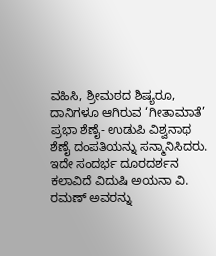ವಹಿಸಿ, ಶ್ರೀಮಠದ ಶಿಷ್ಯರೂ, ದಾನಿಗಳೂ ಆಗಿರುವ ‘ಗೀತಾಮಾತೆ’ ಪ್ರಭಾ ಶೆಣೈ- ಉಡುಪಿ ವಿಶ್ವನಾಥ ಶೆಣೈ ದಂಪತಿಯನ್ನು ಸನ್ಮಾನಿಸಿದರು.
ಇದೇ ಸಂದರ್ಭ ದೂರದರ್ಶನ ಕಲಾವಿದೆ ವಿದುಷಿ ಅಯನಾ ವಿ. ರಮಣ್ ಅವರನ್ನು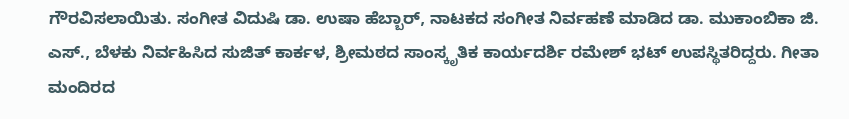ಗೌರವಿಸಲಾಯಿತು. ಸಂಗೀತ ವಿದುಷಿ ಡಾ. ಉಷಾ ಹೆಬ್ಬಾರ್, ನಾಟಕದ ಸಂಗೀತ ನಿರ್ವಹಣೆ ಮಾಡಿದ ಡಾ. ಮುಕಾಂಬಿಕಾ ಜಿ. ಎಸ್., ಬೆಳಕು ನಿರ್ವಹಿಸಿದ ಸುಜಿತ್ ಕಾರ್ಕಳ, ಶ್ರೀಮಠದ ಸಾಂಸ್ಕೃತಿಕ ಕಾರ್ಯದರ್ಶಿ ರಮೇಶ್ ಭಟ್ ಉಪಸ್ಥಿತರಿದ್ದರು. ಗೀತಾ ಮಂದಿರದ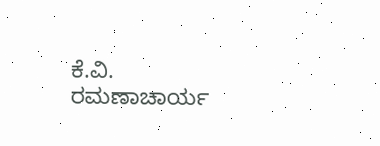ಕೆ.ವಿ. ರಮಣಾಚಾರ್ಯ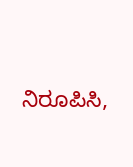ನಿರೂಪಿಸಿ,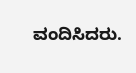ವಂದಿಸಿದರು.